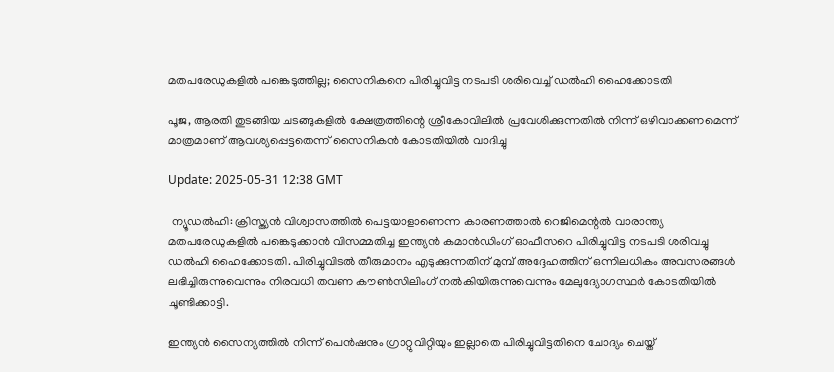മതപരേഡുകളിൽ പങ്കെടുത്തില്ല; സൈനികനെ പിരിച്ചുവിട്ട നടപടി ശരിവെച്ച് ഡൽഹി ഹൈക്കോടതി

പൂജ, ആരതി തുടങ്ങിയ ചടങ്ങുകളിൽ ക്ഷേത്രത്തിന്റെ ശ്രീകോവിലിൽ പ്രവേശിക്കുന്നതിൽ നിന്ന് ഒഴിവാക്കണമെന്ന് മാത്രമാണ് ആവശ്യപ്പെട്ടതെന്ന് സൈനികൻ കോടതിയിൽ വാദിച്ചു

Update: 2025-05-31 12:38 GMT

 ന്യൂഡൽഹി: ക്രിസ്ത്യൻ വിശ്വാസത്തിൽ പെട്ടയാളാണെന്ന കാരണത്താൽ റെജിമെന്റൽ വാരാന്ത്യ മതപരേഡുകളിൽ പങ്കെടുക്കാൻ വിസമ്മതിച്ച ഇന്ത്യൻ കമാൻഡിംഗ് ഓഫീസറെ പിരിച്ചുവിട്ട നടപടി ശരിവച്ചു ഡൽഹി ഹൈക്കോടതി. പിരിച്ചുവിടൽ തീരുമാനം എടുക്കുന്നതിന് മുമ്പ് അദ്ദേഹത്തിന് ഒന്നിലധികം അവസരങ്ങൾ ലഭിച്ചിരുന്നുവെന്നും നിരവധി തവണ കൗൺസിലിംഗ് നൽകിയിരുന്നുവെന്നും മേലുദ്യോഗസ്ഥർ കോടതിയിൽ ചൂണ്ടിക്കാട്ടി.

ഇന്ത്യൻ സൈന്യത്തിൽ നിന്ന് പെൻഷനും ഗ്രാറ്റുവിറ്റിയും ഇല്ലാതെ പിരിച്ചുവിട്ടതിനെ ചോദ്യം ചെയ്ത്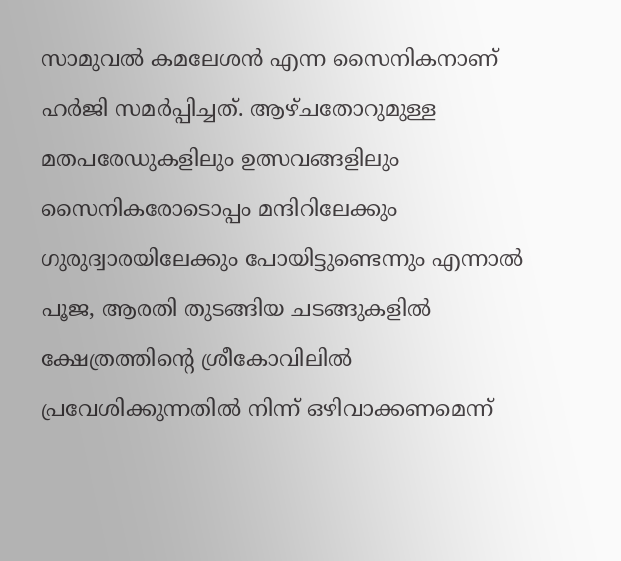സാമുവൽ കമലേശൻ എന്ന സൈനികനാണ് ഹർജി സമർപ്പിച്ചത്. ആഴ്ചതോറുമുള്ള മതപരേഡുകളിലും ഉത്സവങ്ങളിലും സൈനികരോടൊപ്പം മന്ദിറിലേക്കും ഗുരുദ്വാരയിലേക്കും പോയിട്ടുണ്ടെന്നും എന്നാൽ പൂജ, ആരതി തുടങ്ങിയ ചടങ്ങുകളിൽ ക്ഷേത്രത്തിന്റെ ശ്രീകോവിലിൽ പ്രവേശിക്കുന്നതിൽ നിന്ന് ഒഴിവാക്കണമെന്ന്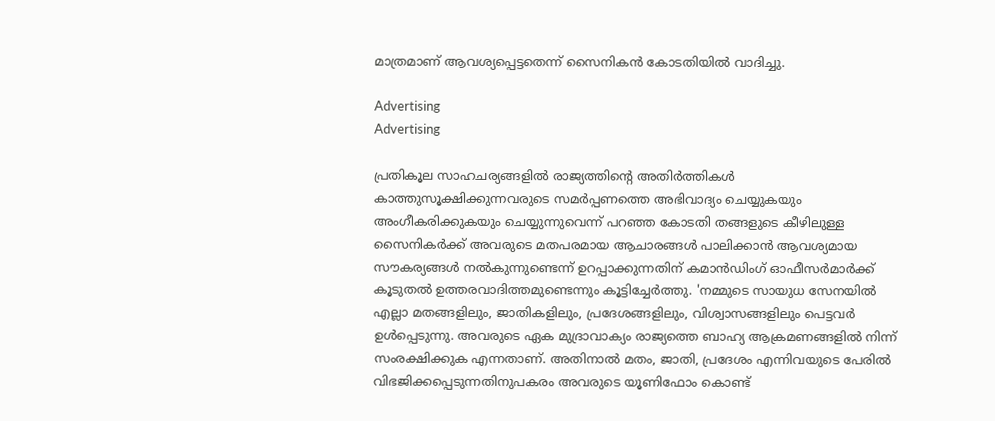മാത്രമാണ് ആവശ്യപ്പെട്ടതെന്ന് സൈനികൻ കോടതിയിൽ വാദിച്ചു.

Advertising
Advertising

പ്രതികൂല സാഹചര്യങ്ങളിൽ രാജ്യത്തിന്റെ അതിർത്തികൾ കാത്തുസൂക്ഷിക്കുന്നവരുടെ സമർപ്പണത്തെ അഭിവാദ്യം ചെയ്യുകയും അംഗീകരിക്കുകയും ചെയ്യുന്നുവെന്ന് പറഞ്ഞ കോടതി തങ്ങളുടെ കീഴിലുള്ള സൈനികർക്ക് അവരുടെ മതപരമായ ആചാരങ്ങൾ പാലിക്കാൻ ആവശ്യമായ സൗകര്യങ്ങൾ നൽകുന്നുണ്ടെന്ന് ഉറപ്പാക്കുന്നതിന് കമാൻഡിംഗ് ഓഫീസർമാർക്ക് കൂടുതൽ ഉത്തരവാദിത്തമുണ്ടെന്നും കൂട്ടിച്ചേർത്തു. 'നമ്മുടെ സായുധ സേനയിൽ എല്ലാ മതങ്ങളിലും, ജാതികളിലും, പ്രദേശങ്ങളിലും, വിശ്വാസങ്ങളിലും പെട്ടവർ ഉൾപ്പെടുന്നു. അവരുടെ ഏക മുദ്രാവാക്യം രാജ്യത്തെ ബാഹ്യ ആക്രമണങ്ങളിൽ നിന്ന് സംരക്ഷിക്കുക എന്നതാണ്. അതിനാൽ മതം, ജാതി, പ്രദേശം എന്നിവയുടെ പേരിൽ വിഭജിക്കപ്പെടുന്നതിനുപകരം അവരുടെ യൂണിഫോം കൊണ്ട്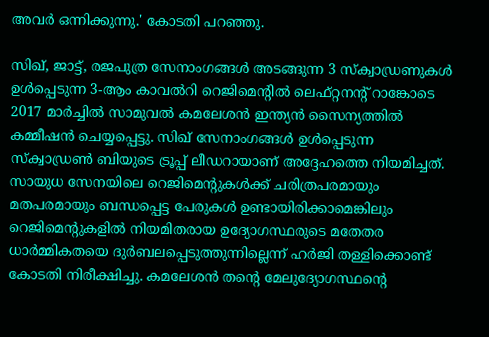അവർ ഒന്നിക്കുന്നു.' കോടതി പറഞ്ഞു.

സിഖ്, ജാട്ട്, രജപുത്ര സേനാംഗങ്ങൾ അടങ്ങുന്ന 3 സ്ക്വാഡ്രണുകൾ ഉൾപ്പെടുന്ന 3-ആം കാവൽറി റെജിമെന്റിൽ ലെഫ്റ്റനന്റ് റാങ്കോടെ 2017 മാർച്ചിൽ സാമുവൽ കമലേശൻ ഇന്ത്യൻ സൈന്യത്തിൽ കമ്മീഷൻ ചെയ്യപ്പെട്ടു. സിഖ് സേനാംഗങ്ങൾ ഉൾപ്പെടുന്ന സ്ക്വാഡ്രൺ ബിയുടെ ട്രൂപ്പ് ലീഡറായാണ് അദ്ദേഹത്തെ നിയമിച്ചത്. സായുധ സേനയിലെ റെജിമെന്റുകൾക്ക് ചരിത്രപരമായും മതപരമായും ബന്ധപ്പെട്ട പേരുകൾ ഉണ്ടായിരിക്കാമെങ്കിലും റെജിമെന്റുകളിൽ നിയമിതരായ ഉദ്യോഗസ്ഥരുടെ മതേതര ധാർമ്മികതയെ ദുർബലപ്പെടുത്തുന്നില്ലെന്ന് ഹർജി തള്ളിക്കൊണ്ട് കോടതി നിരീക്ഷിച്ചു. കമലേശൻ തന്റെ മേലുദ്യോഗസ്ഥന്റെ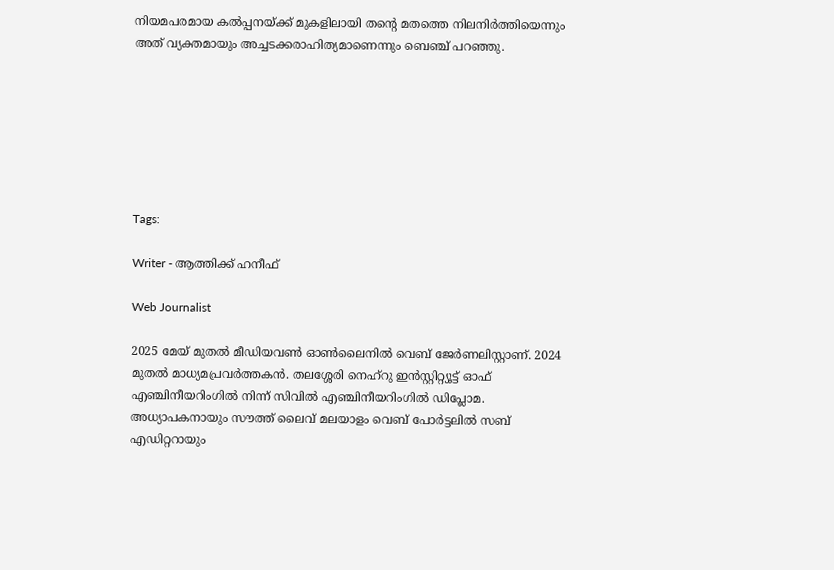നിയമപരമായ കൽപ്പനയ്ക്ക് മുകളിലായി തന്റെ മതത്തെ നിലനിർത്തിയെന്നും അത് വ്യക്തമായും അച്ചടക്കരാഹിത്യമാണെന്നും ബെഞ്ച് പറഞ്ഞു.







Tags:

Writer - ആത്തിക്ക് ഹനീഫ്

Web Journalist

2025 മേയ് മുതൽ മീഡിയവൺ ഓൺലൈനിൽ വെബ് ജേർണലിസ്റ്റാണ്. 2024 മുതൽ മാധ്യമപ്രവർത്തകൻ. തലശ്ശേരി നെഹ്‌റു ഇൻസ്റ്റിറ്റ്യൂട്ട് ഓഫ് എഞ്ചിനീയറിംഗിൽ നിന്ന് സിവിൽ എഞ്ചിനീയറിംഗിൽ ഡിപ്ലോമ. അധ്യാപകനായും സൗത്ത് ലൈവ് മലയാളം വെബ് പോർട്ടലിൽ സബ് എഡിറ്ററായും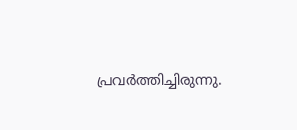പ്രവർത്തിച്ചിരുന്നു.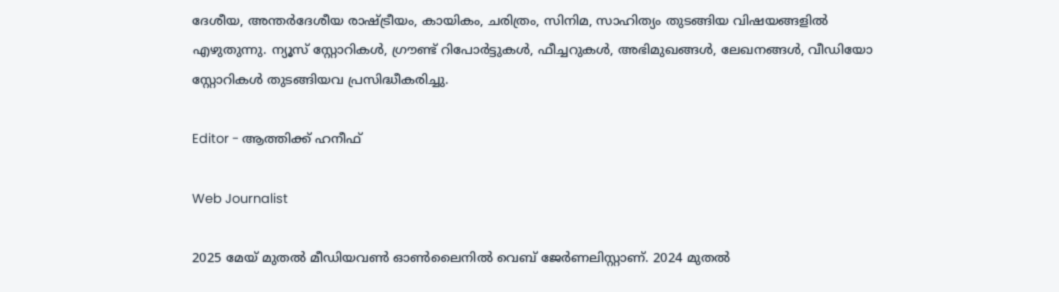ദേശീയ, അന്തർദേശീയ രാഷ്ട്രീയം, കായികം, ചരിത്രം, സിനിമ, സാഹിത്യം തുടങ്ങിയ വിഷയങ്ങളിൽ എഴുതുന്നു. ന്യൂസ് സ്റ്റോറികൾ, ഗ്രൗണ്ട് റിപോർട്ടുകൾ, ഫീച്ചറുകൾ, അഭിമുഖങ്ങൾ, ലേഖനങ്ങൾ, വീഡിയോ സ്റ്റോറികൾ തുടങ്ങിയവ പ്രസിദ്ധീകരിച്ചു.

Editor - ആത്തിക്ക് ഹനീഫ്

Web Journalist

2025 മേയ് മുതൽ മീഡിയവൺ ഓൺലൈനിൽ വെബ് ജേർണലിസ്റ്റാണ്. 2024 മുതൽ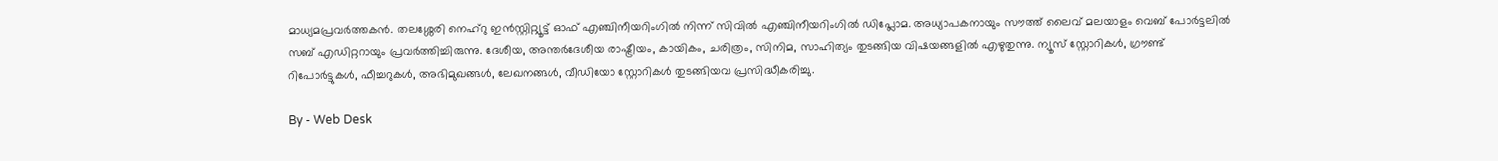മാധ്യമപ്രവർത്തകൻ. തലശ്ശേരി നെഹ്‌റു ഇൻസ്റ്റിറ്റ്യൂട്ട് ഓഫ് എഞ്ചിനീയറിംഗിൽ നിന്ന് സിവിൽ എഞ്ചിനീയറിംഗിൽ ഡിപ്ലോമ. അധ്യാപകനായും സൗത്ത് ലൈവ് മലയാളം വെബ് പോർട്ടലിൽ സബ് എഡിറ്ററായും പ്രവർത്തിച്ചിരുന്നു. ദേശീയ, അന്തർദേശീയ രാഷ്ട്രീയം, കായികം, ചരിത്രം, സിനിമ, സാഹിത്യം തുടങ്ങിയ വിഷയങ്ങളിൽ എഴുതുന്നു. ന്യൂസ് സ്റ്റോറികൾ, ഗ്രൗണ്ട് റിപോർട്ടുകൾ, ഫീച്ചറുകൾ, അഭിമുഖങ്ങൾ, ലേഖനങ്ങൾ, വീഡിയോ സ്റ്റോറികൾ തുടങ്ങിയവ പ്രസിദ്ധീകരിച്ചു.

By - Web Desk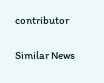contributor

Similar News